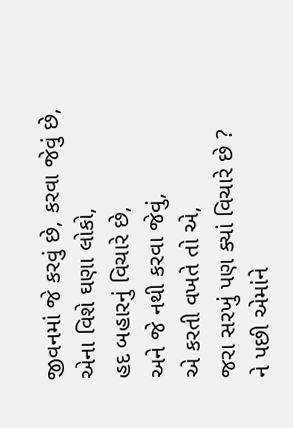જીવનમાં જે કરવું છે, કરવા જેવું છે,
એના વિશે ઘણા લોકો,
હદ બહારનું વિચારે છે,
અને જે નથી કરવા જેવું,
એ કરતી વખતે તો એ,
જરા સરખું પણ ક્યાં વિચારે છે ?
ને પછી એમાંને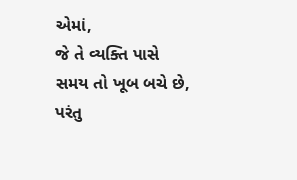એમાં,
જે તે વ્યક્તિ પાસે
સમય તો ખૂબ બચે છે, પરંતુ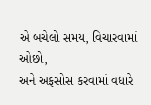એ બચેલો સમય, વિચારવામાં ઓછો,
અને અફસોસ કરવામાં વધારે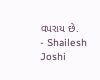વપરાય છે.
- Shailesh Joshi